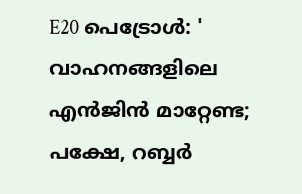E20 പെട്രോൾ: ' വാഹനങ്ങളിലെ എൻജിൻ മാറ്റേണ്ട; പക്ഷേ, റബ്ബർ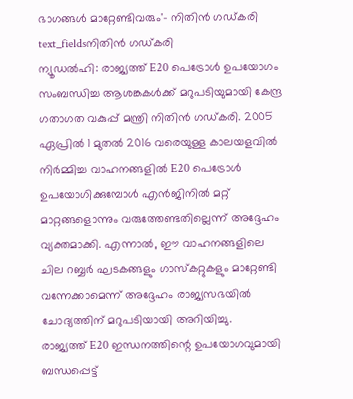ഭാഗങ്ങൾ മാറ്റേണ്ടിവരും'- നിതിൻ ഗഡ്കരി
text_fieldsനിതിൻ ഗഡ്കരി
ന്യൂഡൽഹി: രാജ്യത്ത് E20 പെട്രോൾ ഉപയോഗം സംബന്ധിച്ച ആശങ്കകൾക്ക് മറുപടിയുമായി കേന്ദ്ര ഗതാഗത വകുപ്പ് മന്ത്രി നിതിൻ ഗഡ്കരി. 2005 ഏപ്രിൽ 1 മുതൽ 2016 വരെയുള്ള കാലയളവിൽ നിർമ്മിച്ച വാഹനങ്ങളിൽ E20 പെട്രോൾ ഉപയോഗിക്കുമ്പോൾ എൻജിനിൽ മറ്റ് മാറ്റങ്ങളൊന്നും വരുത്തേണ്ടതില്ലെന്ന് അദ്ദേഹം വ്യക്തമാക്കി. എന്നാൽ, ഈ വാഹനങ്ങളിലെ ചില റബ്ബർ ഘടകങ്ങളും ഗാസ്കറ്റുകളും മാറ്റേണ്ടി വന്നേക്കാമെന്ന് അദ്ദേഹം രാജ്യസഭയിൽ ചോദ്യത്തിന് മറുപടിയായി അറിയിച്ചു.
രാജ്യത്ത് E20 ഇന്ധനത്തിന്റെ ഉപയോഗവുമായി ബന്ധപ്പെട്ട്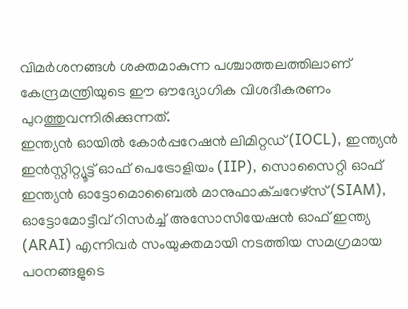വിമർശനങ്ങൾ ശക്തമാകുന്ന പശ്ചാത്തലത്തിലാണ് കേന്ദ്രമന്ത്രിയുടെ ഈ ഔദ്യോഗിക വിശദീകരണം പുറത്തുവന്നിരിക്കുന്നത്.
ഇന്ത്യൻ ഓയിൽ കോർപ്പറേഷൻ ലിമിറ്റഡ് (IOCL), ഇന്ത്യൻ ഇൻസ്റ്റിറ്റ്യൂട്ട് ഓഫ് പെട്രോളിയം (IIP), സൊസൈറ്റി ഓഫ് ഇന്ത്യൻ ഓട്ടോമൊബൈൽ മാനുഫാക്ചറേഴ്സ് (SIAM), ഓട്ടോമോട്ടീവ് റിസർച്ച് അസോസിയേഷൻ ഓഫ് ഇന്ത്യ (ARAI) എന്നിവർ സംയുക്തമായി നടത്തിയ സമഗ്രമായ പഠനങ്ങളുടെ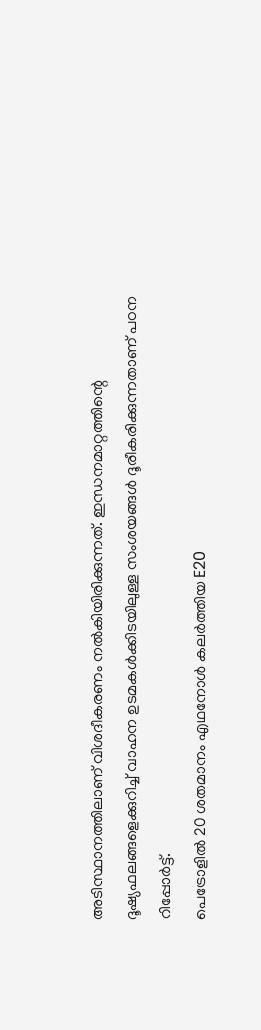അടിസ്ഥാനത്തിലാണ് വിശദീകരണം നൽകിയിരിക്കുന്നത്. ഇന്ധനമാറ്റത്തിന്റെ ദൂഷ്യഫലങ്ങളെക്കുറിച്ച് വാഹന ഉടമകൾക്കിടയിലുള്ള സംശയങ്ങൾ ദൂരീകരിക്കുന്നതാണ് പഠന റിപ്പോർട്ട്.
പെട്രോളിൽ 20 ശതമാനം എഥനോൾ കലർത്തിയ E20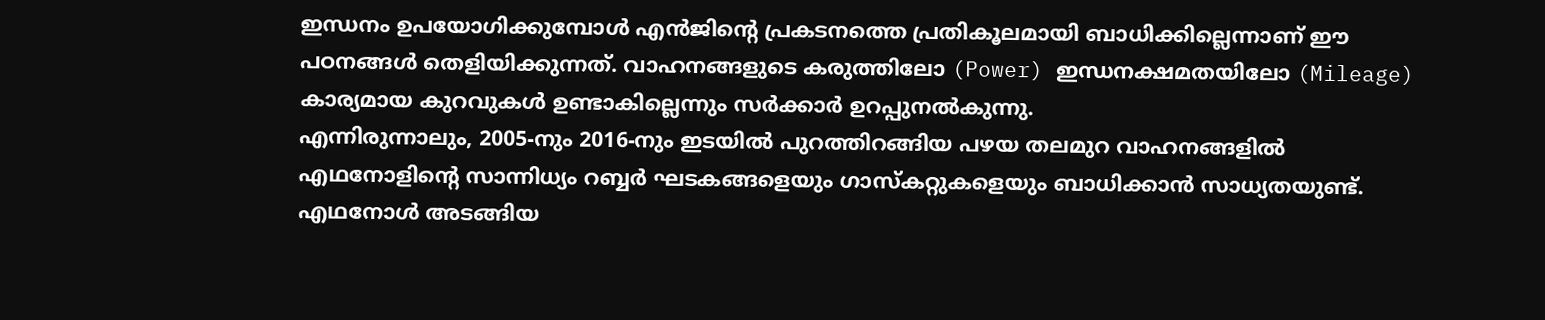ഇന്ധനം ഉപയോഗിക്കുമ്പോൾ എൻജിന്റെ പ്രകടനത്തെ പ്രതികൂലമായി ബാധിക്കില്ലെന്നാണ് ഈ പഠനങ്ങൾ തെളിയിക്കുന്നത്. വാഹനങ്ങളുടെ കരുത്തിലോ (Power) ഇന്ധനക്ഷമതയിലോ (Mileage) കാര്യമായ കുറവുകൾ ഉണ്ടാകില്ലെന്നും സർക്കാർ ഉറപ്പുനൽകുന്നു.
എന്നിരുന്നാലും, 2005-നും 2016-നും ഇടയിൽ പുറത്തിറങ്ങിയ പഴയ തലമുറ വാഹനങ്ങളിൽ എഥനോളിന്റെ സാന്നിധ്യം റബ്ബർ ഘടകങ്ങളെയും ഗാസ്കറ്റുകളെയും ബാധിക്കാൻ സാധ്യതയുണ്ട്. എഥനോൾ അടങ്ങിയ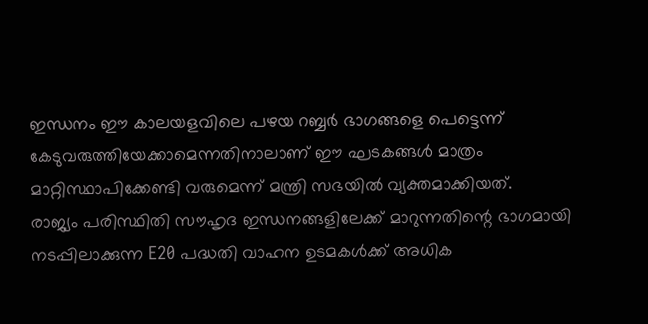ഇന്ധനം ഈ കാലയളവിലെ പഴയ റബ്ബർ ഭാഗങ്ങളെ പെട്ടെന്ന് കേടുവരുത്തിയേക്കാമെന്നതിനാലാണ് ഈ ഘടകങ്ങൾ മാത്രം മാറ്റിസ്ഥാപിക്കേണ്ടി വരുമെന്ന് മന്ത്രി സഭയിൽ വ്യക്തമാക്കിയത്.
രാജ്യം പരിസ്ഥിതി സൗഹൃദ ഇന്ധനങ്ങളിലേക്ക് മാറുന്നതിന്റെ ഭാഗമായി നടപ്പിലാക്കുന്ന E20 പദ്ധതി വാഹന ഉടമകൾക്ക് അധിക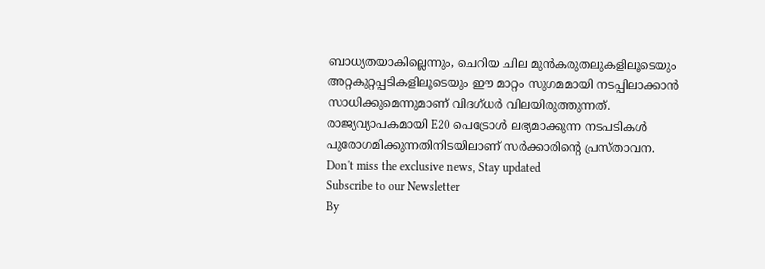ബാധ്യതയാകില്ലെന്നും, ചെറിയ ചില മുൻകരുതലുകളിലൂടെയും അറ്റകുറ്റപ്പടികളിലൂടെയും ഈ മാറ്റം സുഗമമായി നടപ്പിലാക്കാൻ സാധിക്കുമെന്നുമാണ് വിദഗ്ധർ വിലയിരുത്തുന്നത്. രാജ്യവ്യാപകമായി E20 പെട്രോൾ ലഭ്യമാക്കുന്ന നടപടികൾ പുരോഗമിക്കുന്നതിനിടയിലാണ് സർക്കാരിന്റെ പ്രസ്താവന.
Don't miss the exclusive news, Stay updated
Subscribe to our Newsletter
By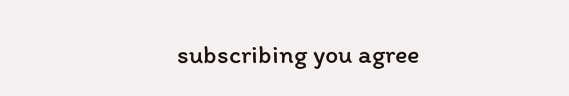subscribing you agree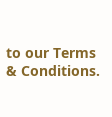to our Terms & Conditions.